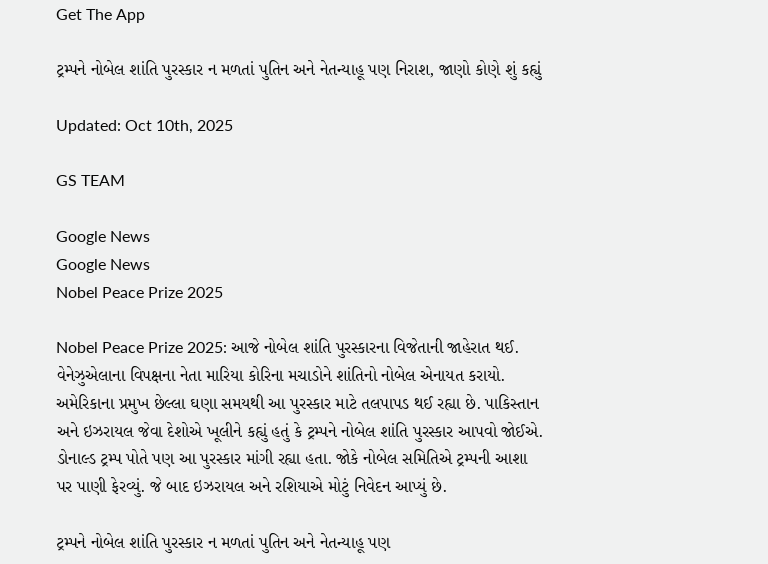Get The App

ટ્રમ્પને નોબેલ શાંતિ પુરસ્કાર ન મળતાં પુતિન અને નેતન્યાહૂ પણ નિરાશ, જાણો કોણે શું કહ્યું

Updated: Oct 10th, 2025

GS TEAM

Google News
Google News
Nobel Peace Prize 2025

Nobel Peace Prize 2025: આજે નોબેલ શાંતિ પુરસ્કારના વિજેતાની જાહેરાત થઈ. વેનેઝુએલાના વિપક્ષના નેતા મારિયા કોરિના મચાડોને શાંતિનો નોબેલ એનાયત કરાયો. અમેરિકાના પ્રમુખ છેલ્લા ઘણા સમયથી આ પુરસ્કાર માટે તલપાપડ થઈ રહ્યા છે. પાકિસ્તાન અને ઇઝરાયલ જેવા દેશોએ ખૂલીને કહ્યું હતું કે ટ્રમ્પને નોબેલ શાંતિ પુરસ્કાર આપવો જોઈએ. ડોનાલ્ડ ટ્રમ્પ પોતે પણ આ પુરસ્કાર માંગી રહ્યા હતા. જોકે નોબેલ સમિતિએ ટ્રમ્પની આશા પર પાણી ફેરવ્યું. જે બાદ ઇઝરાયલ અને રશિયાએ મોટું નિવેદન આપ્યું છે.

ટ્રમ્પને નોબેલ શાંતિ પુરસ્કાર ન મળતાં પુતિન અને નેતન્યાહૂ પણ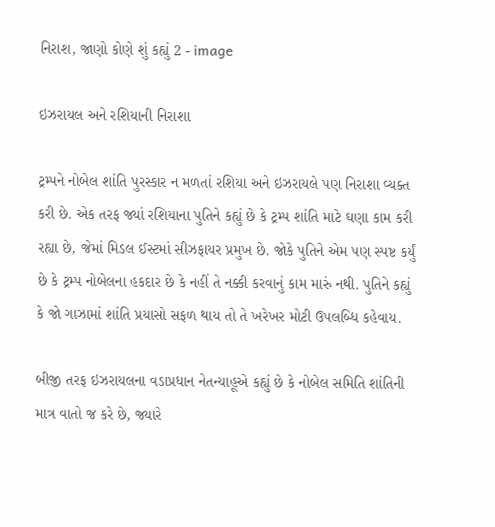નિરાશ, જાણો કોણે શું કહ્યું 2 - image

ઇઝરાયલ અને રશિયાની નિરાશા

ટ્રમ્પને નોબેલ શાંતિ પુરસ્કાર ન મળતાં રશિયા અને ઇઝરાયલે પણ નિરાશા વ્યક્ત કરી છે. એક તરફ જ્યાં રશિયાના પુતિને કહ્યું છે કે ટ્રમ્પ શાંતિ માટે ઘણા કામ કરી રહ્યા છે, જેમાં મિડલ ઈસ્ટમાં સીઝફાયર પ્રમુખ છે. જોકે પુતિને એમ પણ સ્પષ્ટ કર્યું છે કે ટ્રમ્પ નોબેલના હકદાર છે કે નહીં તે નક્કી કરવાનું કામ મારું નથી. પુતિને કહ્યું કે જો ગાઝામાં શાંતિ પ્રયાસો સફળ થાય તો તે ખરેખર મોટી ઉપલબ્ધિ કહેવાય.

બીજી તરફ ઇઝરાયલના વડાપ્રધાન નેતન્યાહૂએ કહ્યું છે કે નોબેલ સમિતિ શાંતિની માત્ર વાતો જ કરે છે, જ્યારે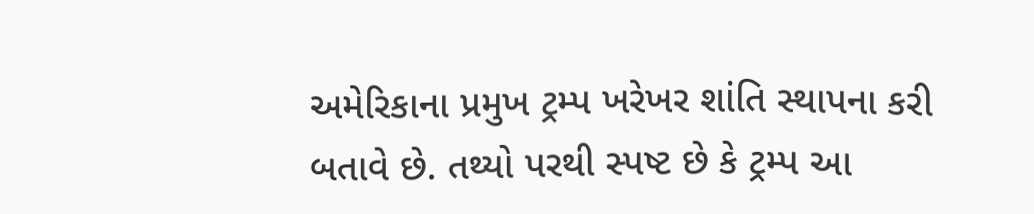અમેરિકાના પ્રમુખ ટ્રમ્પ ખરેખર શાંતિ સ્થાપના કરી બતાવે છે. તથ્યો પરથી સ્પષ્ટ છે કે ટ્રમ્પ આ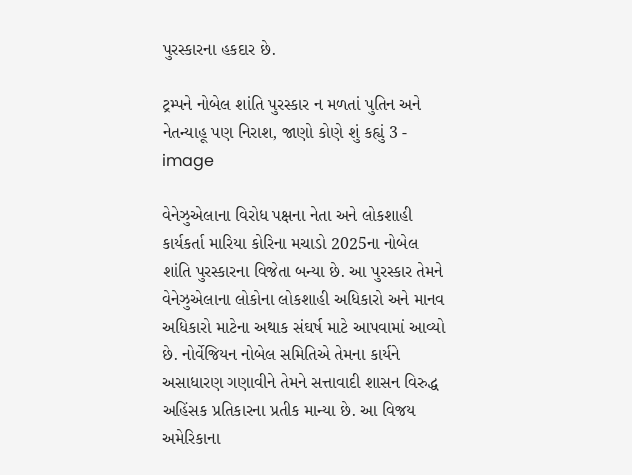પુરસ્કારના હકદાર છે.

ટ્રમ્પને નોબેલ શાંતિ પુરસ્કાર ન મળતાં પુતિન અને નેતન્યાહૂ પણ નિરાશ, જાણો કોણે શું કહ્યું 3 - image

વેનેઝુએલાના વિરોધ પક્ષના નેતા અને લોકશાહી કાર્યકર્તા મારિયા કોરિના મચાડો 2025ના નોબેલ શાંતિ પુરસ્કારના વિજેતા બન્યા છે. આ પુરસ્કાર તેમને વેનેઝુએલાના લોકોના લોકશાહી અધિકારો અને માનવ અધિકારો માટેના અથાક સંઘર્ષ માટે આપવામાં આવ્યો છે. નોર્વેજિયન નોબેલ સમિતિએ તેમના કાર્યને અસાધારણ ગણાવીને તેમને સત્તાવાદી શાસન વિરુદ્ધ અહિંસક પ્રતિકારના પ્રતીક માન્યા છે. આ વિજય અમેરિકાના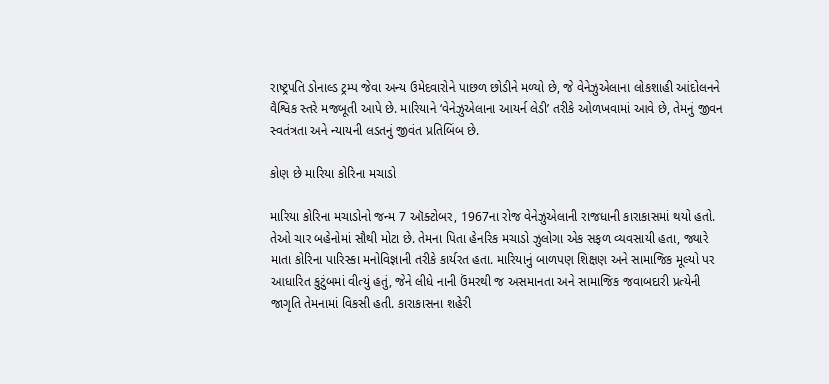રાષ્ટ્રપતિ ડોનાલ્ડ ટ્રમ્પ જેવા અન્ય ઉમેદવારોને પાછળ છોડીને મળ્યો છે, જે વેનેઝુએલાના લોકશાહી આંદોલનને વૈશ્વિક સ્તરે મજબૂતી આપે છે. મારિયાને ‘વેનેઝુએલાના આયર્ન લેડી’ તરીકે ઓળખવામાં આવે છે, તેમનું જીવન સ્વતંત્રતા અને ન્યાયની લડતનું જીવંત પ્રતિબિંબ છે.

કોણ છે મારિયા કોરિના મચાડો

મારિયા કોરિના મચાડોનો જન્મ 7 ઑક્ટોબર, 1967ના રોજ વેનેઝુએલાની રાજધાની કારાકાસમાં થયો હતો. તેઓ ચાર બહેનોમાં સૌથી મોટા છે. તેમના પિતા હેનરિક મચાડો ઝુલોગા એક સફળ વ્યવસાયી હતા, જ્યારે માતા કોરિના પારિસ્કા મનોવિજ્ઞાની તરીકે કાર્યરત હતા. મારિયાનું બાળપણ શિક્ષણ અને સામાજિક મૂલ્યો પર આધારિત કુટુંબમાં વીત્યું હતું, જેને લીધે નાની ઉંમરથી જ અસમાનતા અને સામાજિક જવાબદારી પ્રત્યેની જાગૃતિ તેમનામાં વિકસી હતી. કારાકાસના શહેરી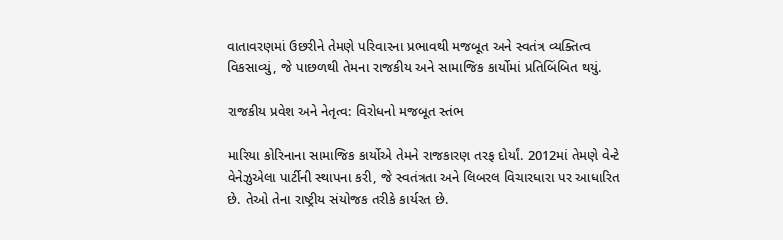વાતાવરણમાં ઉછરીને તેમણે પરિવારના પ્રભાવથી મજબૂત અને સ્વતંત્ર વ્યક્તિત્વ વિકસાવ્યું, જે પાછળથી તેમના રાજકીય અને સામાજિક કાર્યોમાં પ્રતિબિંબિત થયું.

રાજકીય પ્રવેશ અને નેતૃત્વ: વિરોધનો મજબૂત સ્તંભ

મારિયા કોરિનાના સામાજિક કાર્યોએ તેમને રાજકારણ તરફ દોર્યાં. 2012માં તેમણે વેન્ટે વેનેઝુએલા પાર્ટીની સ્થાપના કરી, જે સ્વતંત્રતા અને લિબરલ વિચારધારા પર આધારિત છે. તેઓ તેના રાષ્ટ્રીય સંયોજક તરીકે કાર્યરત છે.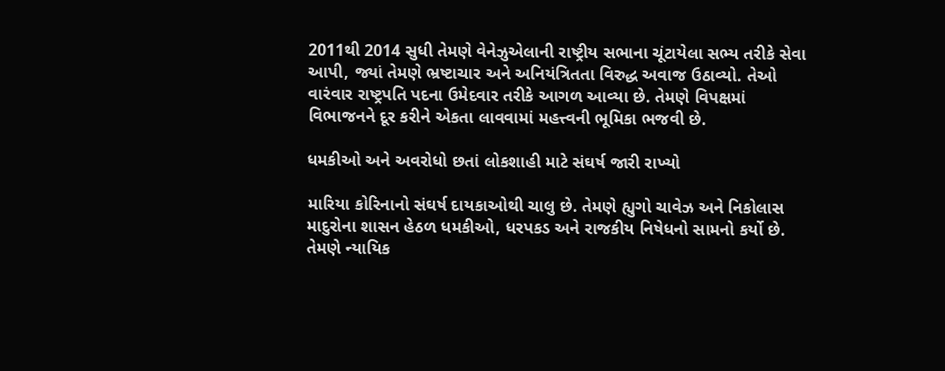2011થી 2014 સુધી તેમણે વેનેઝુએલાની રાષ્ટ્રીય સભાના ચૂંટાયેલા સભ્ય તરીકે સેવા આપી, જ્યાં તેમણે ભ્રષ્ટાચાર અને અનિયંત્રિતતા વિરુદ્ધ અવાજ ઉઠાવ્યો. તેઓ વારંવાર રાષ્ટ્રપતિ પદના ઉમેદવાર તરીકે આગળ આવ્યા છે. તેમણે વિપક્ષમાં વિભાજનને દૂર કરીને એકતા લાવવામાં મહત્ત્વની ભૂમિકા ભજવી છે.

ધમકીઓ અને અવરોધો છતાં લોકશાહી માટે સંઘર્ષ જારી રાખ્યો

મારિયા કોરિનાનો સંઘર્ષ દાયકાઓથી ચાલુ છે. તેમણે હ્યુગો ચાવેઝ અને નિકોલાસ માદુરોના શાસન હેઠળ ધમકીઓ, ધરપકડ અને રાજકીય નિષેધનો સામનો કર્યો છે. તેમણે ન્યાયિક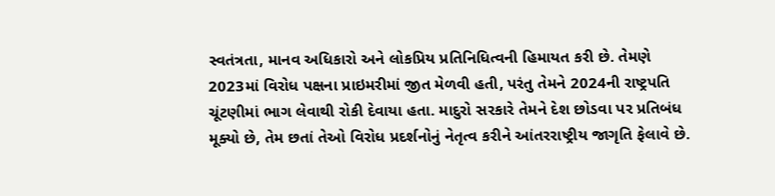સ્વતંત્રતા, માનવ અધિકારો અને લોકપ્રિય પ્રતિનિધિત્વની હિમાયત કરી છે. તેમણે 2023માં વિરોધ પક્ષના પ્રાઇમરીમાં જીત મેળવી હતી, પરંતુ તેમને 2024ની રાષ્ટ્રપતિ ચૂંટણીમાં ભાગ લેવાથી રોકી દેવાયા હતા. માદુરો સરકારે તેમને દેશ છોડવા પર પ્રતિબંધ મૂક્યો છે, તેમ છતાં તેઓ વિરોધ પ્રદર્શનોનું નેતૃત્વ કરીને આંતરરાષ્ટ્રીય જાગૃતિ ફેલાવે છે.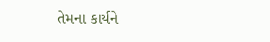તેમના કાર્યને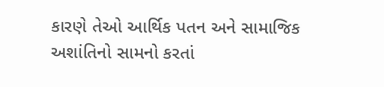કારણે તેઓ આર્થિક પતન અને સામાજિક અશાંતિનો સામનો કરતાં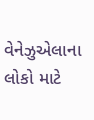વેનેઝુએલાના લોકો માટે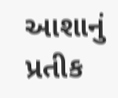આશાનું પ્રતીક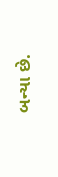બન્યા છે.